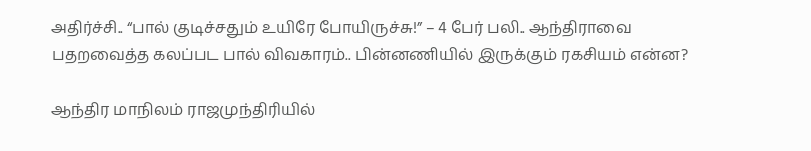அதிர்ச்சி.. “பால் குடிச்சதும் உயிரே போயிருச்சு!” – 4 பேர் பலி.. ஆந்திராவை பதறவைத்த கலப்பட பால் விவகாரம்.. பின்னணியில் இருக்கும் ரகசியம் என்ன?

ஆந்திர மாநிலம் ராஜமுந்திரியில்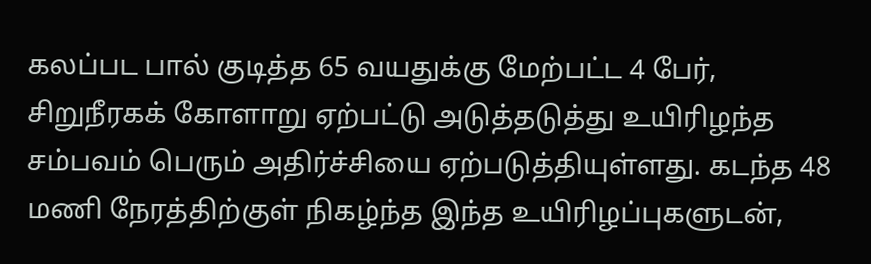கலப்பட பால் குடித்த 65 வயதுக்கு மேற்பட்ட 4 பேர், சிறுநீரகக் கோளாறு ஏற்பட்டு அடுத்தடுத்து உயிரிழந்த சம்பவம் பெரும் அதிர்ச்சியை ஏற்படுத்தியுள்ளது. கடந்த 48 மணி நேரத்திற்குள் நிகழ்ந்த இந்த உயிரிழப்புகளுடன்,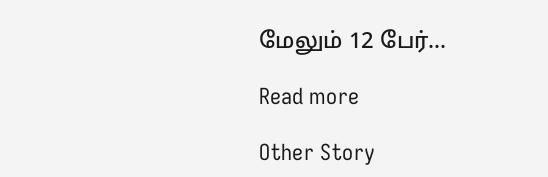மேலும் 12 பேர்…

Read more

Other Story